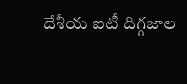దేశీయ ఐటీ దిగ్గజాల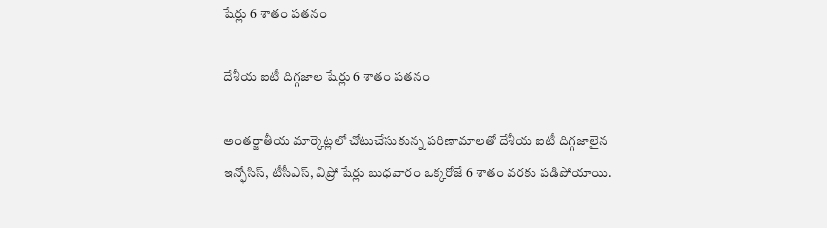షేర్లు 6 శాతం పతనం

దేశీయ ఐటీ దిగ్గజాల షేర్లు 6 శాతం పతనం

అంతర్జాతీయ మార్కెట్లలో చోటుచేసుకున్న పరిణామాలతో దేశీయ ఐటీ దిగ్గజాలైన ఇన్ఫోసిస్‌, టీసీఎస్‌, విప్రో షేర్లు బుధవారం ఒక్కరోజే 6 శాతం వరకు పడిపోయాయి.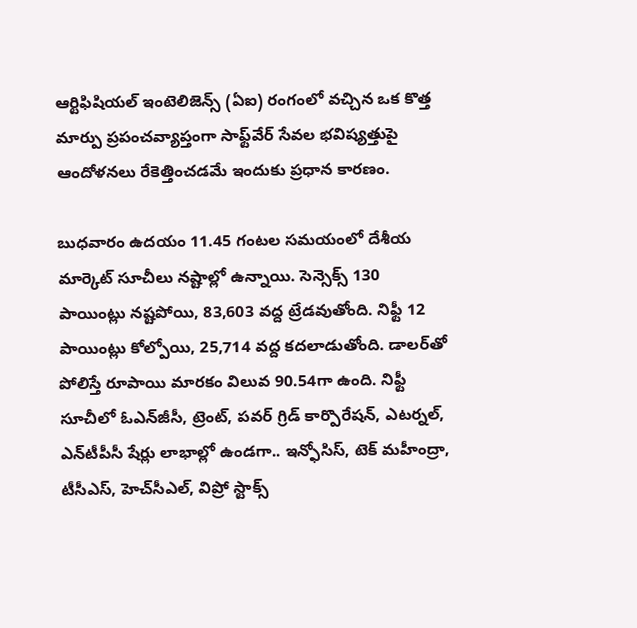ఆర్టిఫిషియల్‌ ఇంటెలిజెన్స్‌ (ఏఐ) రంగంలో వచ్చిన ఒక కొత్త మార్పు ప్రపంచవ్యాప్తంగా సాఫ్ట్‌వేర్‌ సేవల భవిష్యత్తుపై ఆందోళనలు రేకెత్తించడమే ఇందుకు ప్రధాన కారణం.

బుధవారం ఉదయం 11.45 గంటల సమయంలో దేశీయ మార్కెట్‌ సూచీలు నష్టాల్లో ఉన్నాయి. సెన్సెక్స్‌ 130 పాయింట్లు నష్టపోయి, 83,603 వద్ద ట్రేడవుతోంది. నిఫ్టీ 12 పాయింట్లు కోల్పోయి, 25,714 వద్ద కదలాడుతోంది. డాలర్‌తో పోలిస్తే రూపాయి మారకం విలువ 90.54గా ఉంది. నిఫ్టీ సూచీలో ఓఎన్‌జీసీ, ట్రెంట్‌, పవర్‌ గ్రిడ్‌ కార్పొరేషన్‌, ఎటర్నల్‌, ఎన్‌టీపీసీ షేర్లు లాభాల్లో ఉండగా.. ఇన్ఫోసిస్‌, టెక్‌ మహీంద్రా, టీసీఎస్‌, హెచ్‌సీఎల్‌, విప్రో స్టాక్స్‌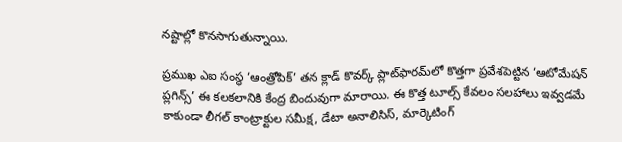నష్టాల్లో కొనసాగుతున్నాయి.

ప్రముఖ ఎఐ సంస్థ ‘ఆంత్రోపిక్‌’ తన క్లాడ్‌ కొవర్క్‌ ప్లాట్‌ఫారమ్‌లో కొత్తగా ప్రవేశపెట్టిన ‘ఆటోమేషన్‌ ప్లగిన్స్‌’ ఈ కలకలానికి కేంద్ర బిందువుగా మారాయి. ఈ కొత్త టూల్స్‌ కేవలం సలహాలు ఇవ్వడమే కాకుండా లీగల్‌ కాంట్రాక్టుల సమీక్ష, డేటా అనాలిసిస్‌, మార్కెటింగ్‌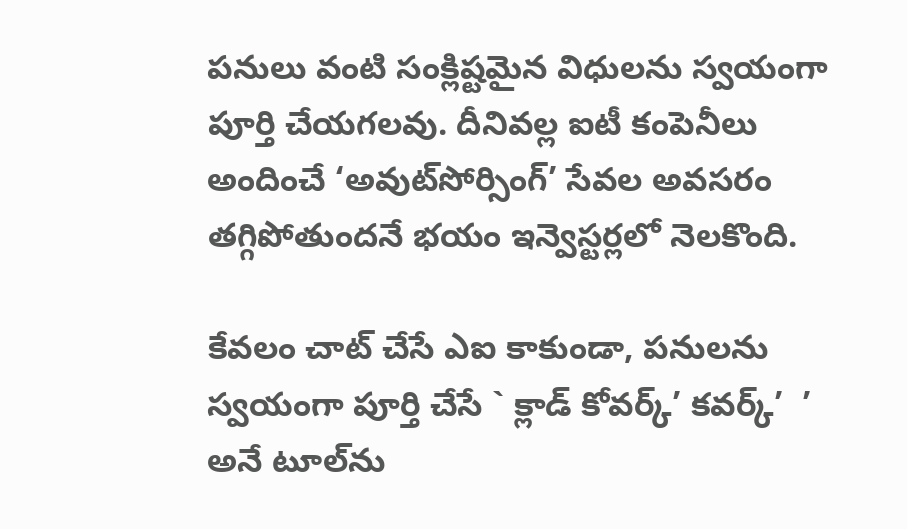పనులు వంటి సంక్లిష్టమైన విధులను స్వయంగా పూర్తి చేయగలవు. దీనివల్ల ఐటీ కంపెనీలు అందించే ‘అవుట్‌సోర్సింగ్‌’ సేవల అవసరం తగ్గిపోతుందనే భయం ఇన్వెస్టర్లలో నెలకొంది.

కేవలం చాట్‌ చేసే ఎఐ కాకుండా, పనులను స్వయంగా పూర్తి చేసే ` క్లాడ్ కోవర్క్’ కవర్క్’  ’ అనే టూల్‌ను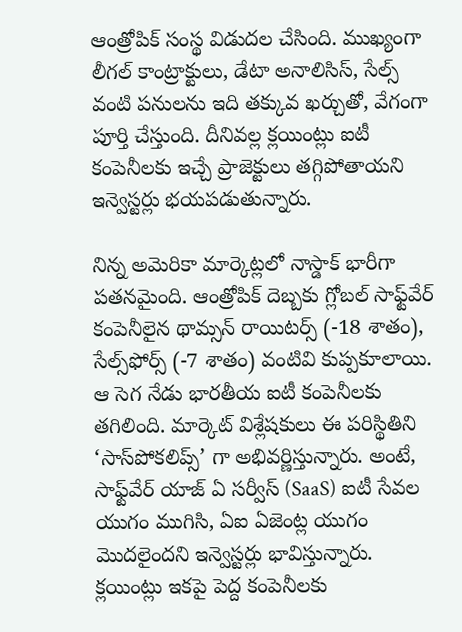ఆంత్రోపిక్‌ సంస్థ విడుదల చేసింది. ముఖ్యంగా లీగల్‌ కాంట్రాక్టులు, డేటా అనాలిసిస్‌, సేల్స్‌ వంటి పనులను ఇది తక్కువ ఖర్చుతో, వేగంగా పూర్తి చేస్తుంది. దీనివల్ల క్లయింట్లు ఐటీ కంపెనీలకు ఇచ్చే ప్రాజెక్టులు తగ్గిపోతాయని ఇన్వెస్టర్లు భయపడుతున్నారు.

నిన్న అమెరికా మార్కెట్లలో నాస్డాక్‌ భారీగా పతనమైంది. ఆంత్రోపిక్‌ దెబ్బకు గ్లోబల్‌ సాఫ్ట్‌వేర్‌ కంపెనీలైన థామ్సన్‌ రాయిటర్స్‌ (-18 శాతం), సేల్స్‌ఫోర్స్‌ (-7 శాతం) వంటివి కుప్పకూలాయి. ఆ సెగ నేడు భారతీయ ఐటీ కంపెనీలకు తగిలింది. మార్కెట్‌ విశ్లేషకులు ఈ పరిస్థితిని ‘సాస్‌పోకలిప్స్‌’ గా అభివర్ణిస్తున్నారు. అంటే, సాఫ్ట్‌వేర్‌ యాజ్‌ ఏ సర్వీస్‌ (SaaS) ఐటీ సేవల యుగం ముగిసి, ఏఐ ఏజెంట్ల యుగం మొదలైందని ఇన్వెస్టర్లు భావిస్తున్నారు. క్లయింట్లు ఇకపై పెద్ద కంపెనీలకు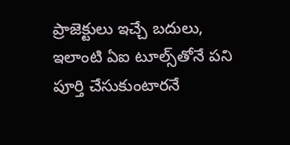ప్రాజెక్టులు ఇచ్చే బదులు, ఇలాంటి ఏఐ టూల్స్‌తోనే పని పూర్తి చేసుకుంటారనే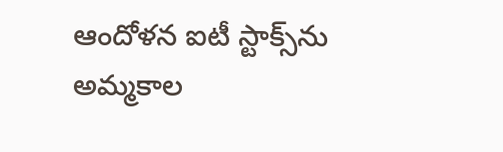ఆందోళన ఐటీ స్టాక్స్‌ను అమ్మకాల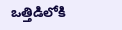ఒత్తిడిలోకి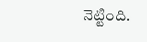నెట్టింది.